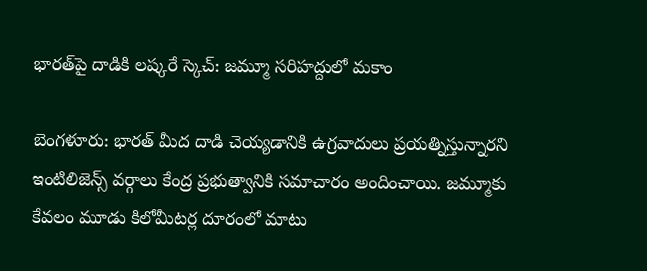భారత్‌పై దాడికి లష్కరే స్కెచ్: జమ్మూ సరిహద్దులో మకాం

బెంగళూరు: భారత్ మీద దాడి చెయ్యడానికి ఉగ్రవాదులు ప్రయత్నిస్తున్నారని ఇంటిలిజెన్స్ వర్గాలు కేంద్ర ప్రభుత్వానికి సమాచారం అందించాయి. జమ్మూకు కేవలం మూడు కిలోమీటర్ల దూరంలో మాటు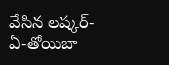వేసిన లష్కర్-ఏ-తోయిబా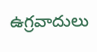ఉగ్రవాదులు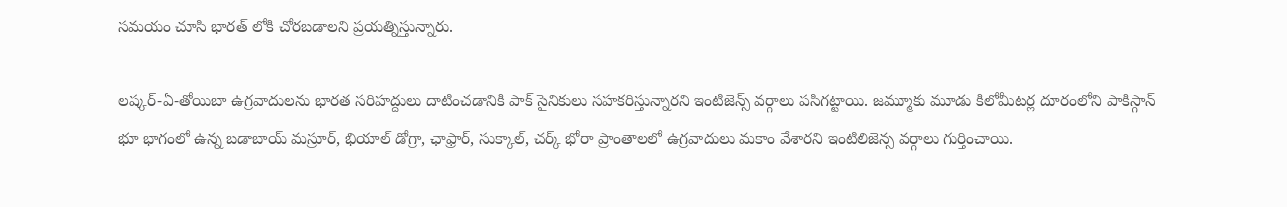సమయం చూసి భారత్ లోకి చోరబడాలని ప్రయత్నిస్తున్నారు.

లష్కర్-ఏ-తోయిబా ఉగ్రవాదులను భారత సరిహద్దులు దాటించడానికి పాక్ సైనికులు సహకరిస్తున్నారని ఇంటిజెన్స్ వర్గాలు పసిగట్టాయి. జమ్మూకు మూడు కిలోమీటర్ల దూరంలోని పాకిస్గాన్ భూ భాగంలో ఉన్న బడాబాయ్ మస్రూర్, భియాల్ డోగ్రా, ఛాఫ్రార్, సుక్కాల్, చర్క్ భోరా ప్రాంతాలలో ఉగ్రవాదులు మకాం వేశారని ఇంటిలిజెన్స వర్గాలు గుర్తించాయి.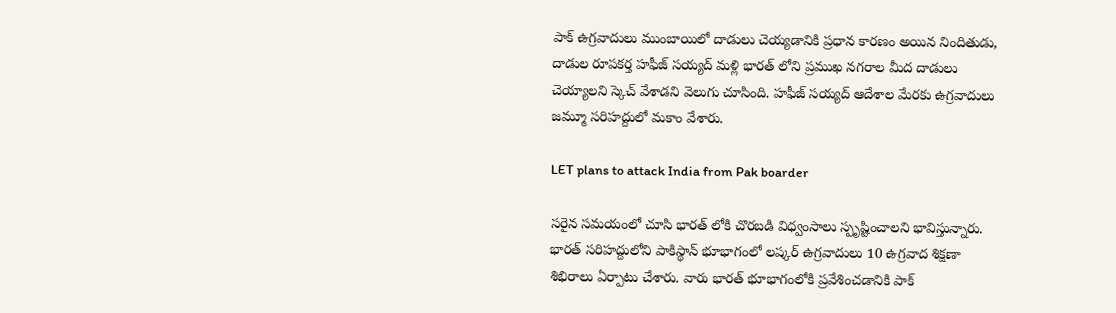పాక్ ఉగ్రవాదులు ముంబాయిలో దాడులు చెయ్యడానికి ప్రధాన కారణం అయిన నిందితుడు, దాడుల రూపకర్త హఫీజ్ సయ్యద్ మళ్లి భారత్ లోని ప్రముఖ నగరాల మీద దాడులు చెయ్యాలని స్కెచ్ వేశాడని వెలుగు చూసింది. హఫీజ్ సయ్యద్ ఆదేశాల మేరకు ఉగ్రవాదులు జమ్మూ సరిహద్దులో మకాం వేశారు.

LET plans to attack India from Pak boarder

సరైన సమయంలో చూసి భారత్ లోకి చొరబడి విధ్వంసాలు స్పృష్టించాలని భావిస్తున్నారు. భారత్ సరిహద్దులోని పాకిస్థాన్ భూభాగంలో లష్కర్ ఉగ్రవాదులు 10 ఉగ్రవాద శిక్షణా శిభిరాలు ఏర్పాటు చేశారు. వారు భారత్ భూభాగంలోకి ప్రవేశించడానికి పాక్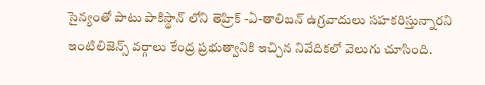సైన్యంతో పాటు పాకిస్థాన్ లోని తెహ్రిక్ -ఏ-తాలిబన్ ఉగ్రవాదులు సహకరిస్తున్నారని ఇంటిలిజెన్స్ వర్గాలు కేంద్ర ప్రభుత్వానికి ఇచ్చిన నివేదికలో వెలుగు చూసింది.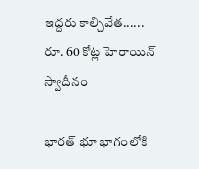ఇద్దరు కాల్చివేత...... రూ. 60 కోట్ల హెరాయిన్ స్వాదీనం

భారత్ భూ భాగంలోకి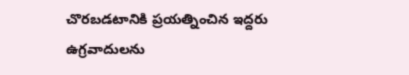చొరబడటానికి ప్రయత్నించిన ఇద్దరు ఉగ్రవాదులను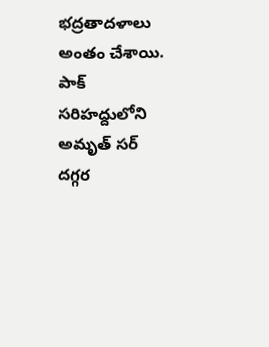భద్రతాదళాలు అంతం చేశాయి. పాక్ సరిహద్దులోని అమృత్ సర్ దగ్గర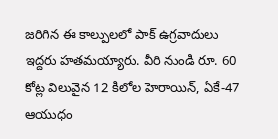జరిగిన ఈ కాల్పులలో పాక్ ఉగ్రవాదులు ఇద్దరు హతమయ్యారు. వీరి నుండి రూ. 60 కోట్ల విలువైన 12 కిలోల హెరాయిన్, ఏకే-47 ఆయుధం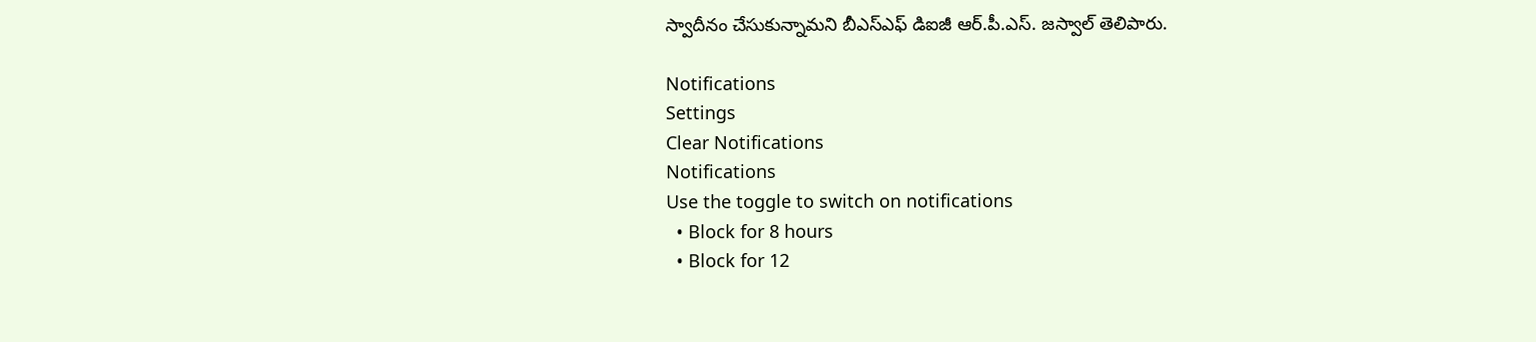స్వాదీనం చేసుకున్నామని బీఎస్ఎఫ్ డిఐజీ ఆర్.పీ.ఎస్. జస్వాల్ తెలిపారు.

Notifications
Settings
Clear Notifications
Notifications
Use the toggle to switch on notifications
  • Block for 8 hours
  • Block for 12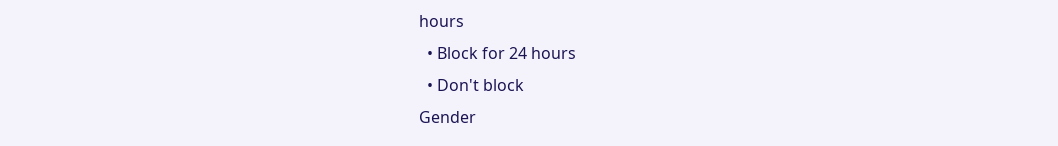hours
  • Block for 24 hours
  • Don't block
Gender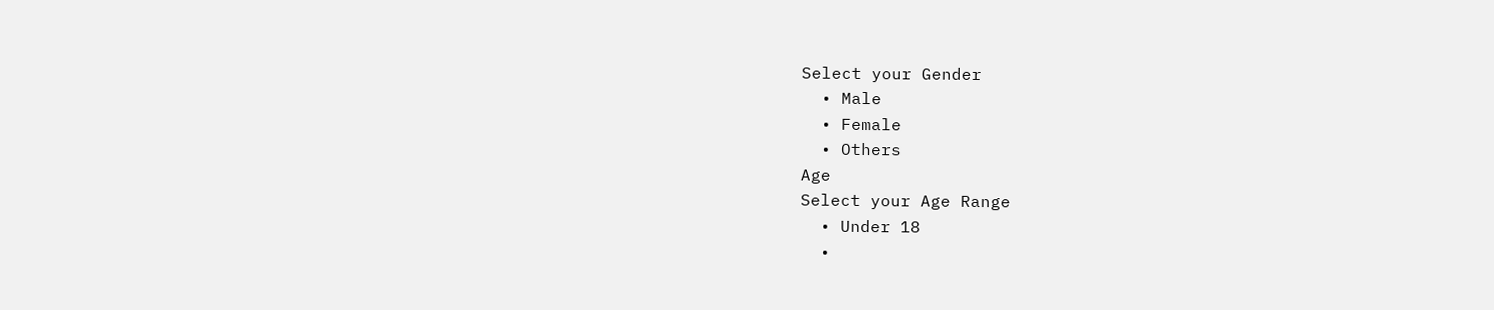Select your Gender
  • Male
  • Female
  • Others
Age
Select your Age Range
  • Under 18
  •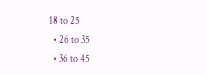18 to 25
  • 26 to 35
  • 36 to 45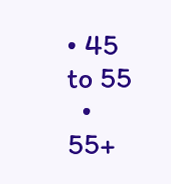• 45 to 55
  • 55+